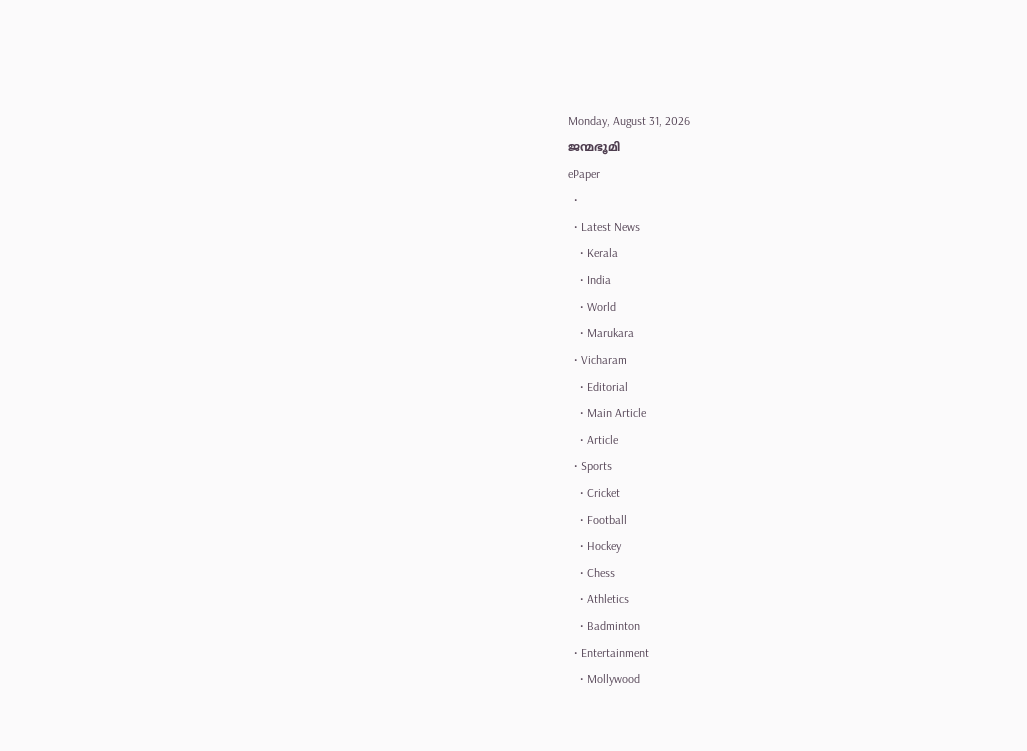Monday, August 31, 2026
ജന്മഭൂമി
ePaper
  •
  • Latest News
    • Kerala
    • India
    • World
    • Marukara
  • Vicharam
    • Editorial
    • Main Article
    • Article
  • Sports
    • Cricket
    • Football
    • Hockey
    • Chess
    • Athletics
    • Badminton
  • Entertainment
    • Mollywood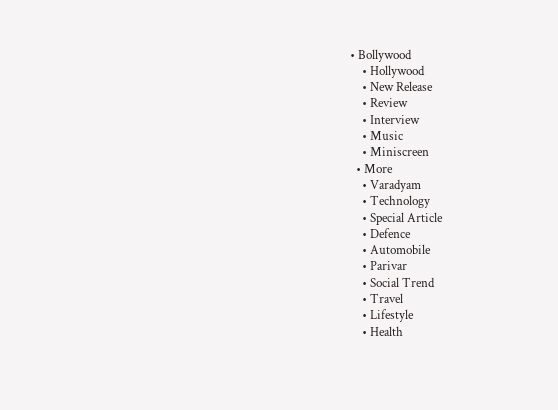• Bollywood
    • Hollywood
    • New Release
    • Review
    • Interview
    • Music
    • Miniscreen
  • More
    • Varadyam
    • Technology
    • Special Article
    • Defence
    • Automobile
    • Parivar
    • Social Trend
    • Travel
    • Lifestyle
    • Health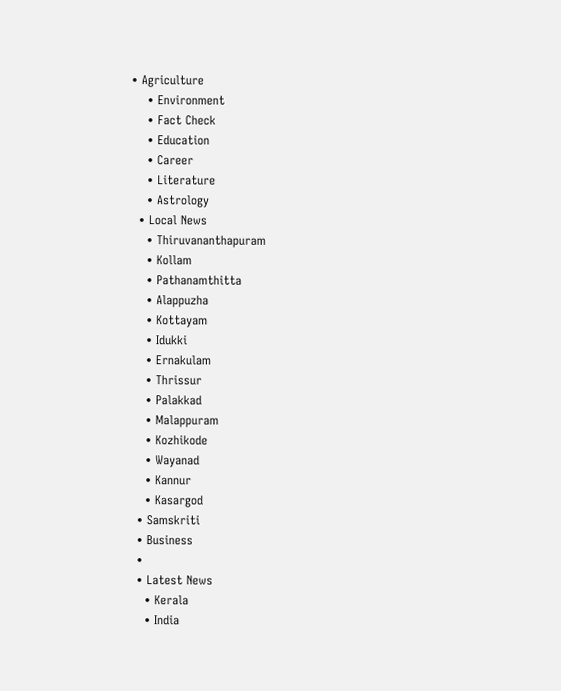• Agriculture
    • Environment
    • Fact Check
    • Education
    • Career
    • Literature
    • Astrology
  • Local News
    • Thiruvananthapuram
    • Kollam
    • Pathanamthitta
    • Alappuzha
    • Kottayam
    • Idukki
    • Ernakulam
    • Thrissur
    • Palakkad
    • Malappuram
    • Kozhikode
    • Wayanad
    • Kannur
    • Kasargod
  • Samskriti
  • Business
  •
  • Latest News
    • Kerala
    • India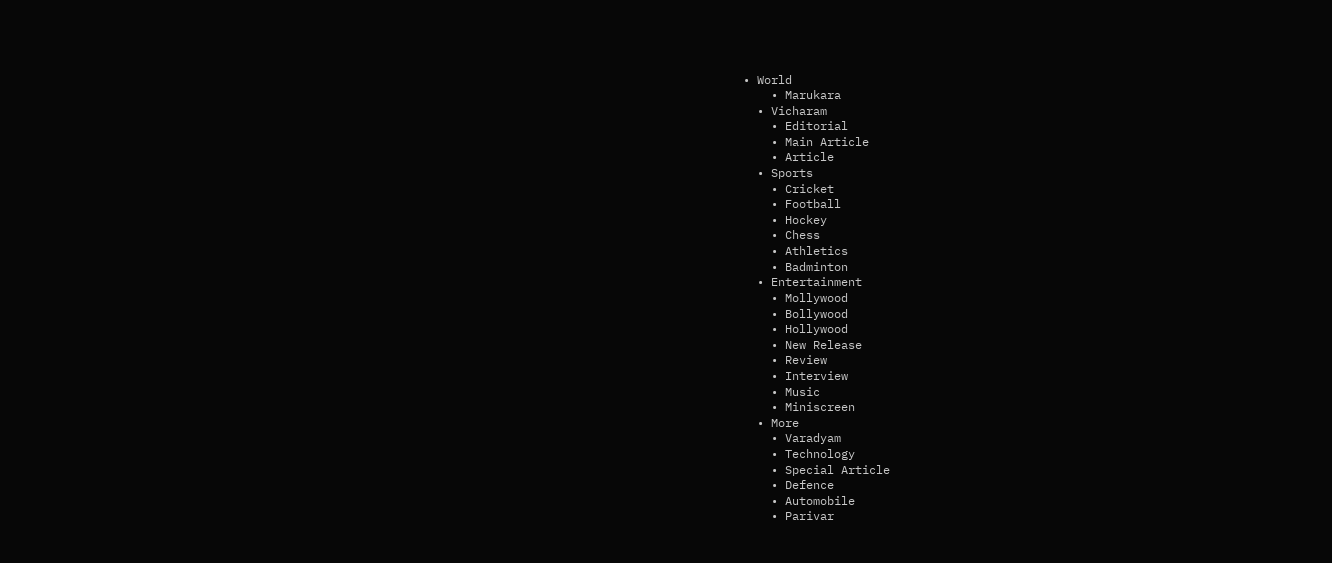• World
    • Marukara
  • Vicharam
    • Editorial
    • Main Article
    • Article
  • Sports
    • Cricket
    • Football
    • Hockey
    • Chess
    • Athletics
    • Badminton
  • Entertainment
    • Mollywood
    • Bollywood
    • Hollywood
    • New Release
    • Review
    • Interview
    • Music
    • Miniscreen
  • More
    • Varadyam
    • Technology
    • Special Article
    • Defence
    • Automobile
    • Parivar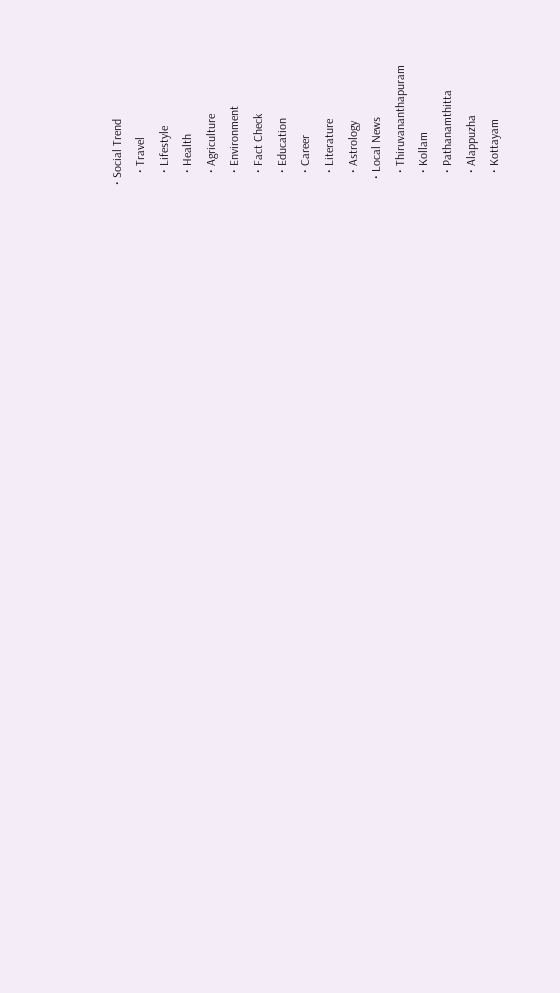• Social Trend
    • Travel
    • Lifestyle
    • Health
    • Agriculture
    • Environment
    • Fact Check
    • Education
    • Career
    • Literature
    • Astrology
  • Local News
    • Thiruvananthapuram
    • Kollam
    • Pathanamthitta
    • Alappuzha
    • Kottayam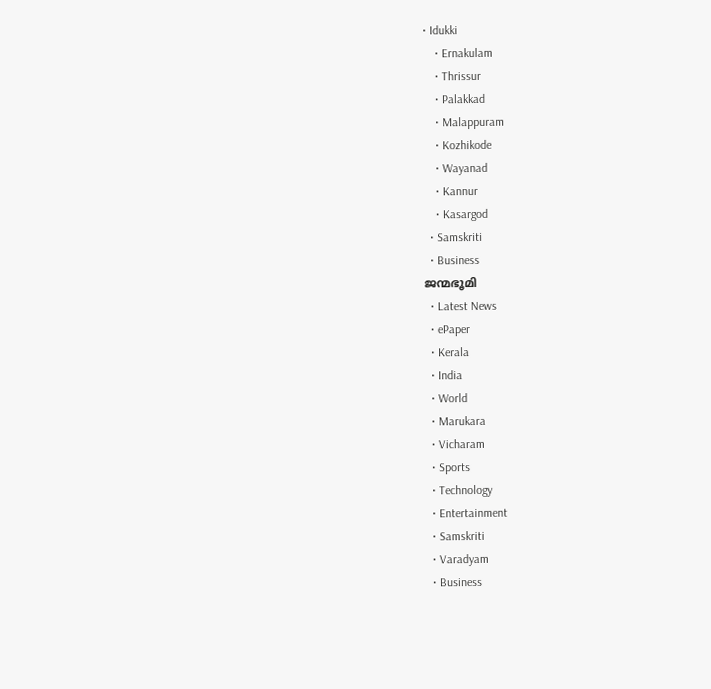• Idukki
    • Ernakulam
    • Thrissur
    • Palakkad
    • Malappuram
    • Kozhikode
    • Wayanad
    • Kannur
    • Kasargod
  • Samskriti
  • Business
ജന്മഭൂമി
  • Latest News
  • ePaper
  • Kerala
  • India
  • World
  • Marukara
  • Vicharam
  • Sports
  • Technology
  • Entertainment
  • Samskriti
  • Varadyam
  • Business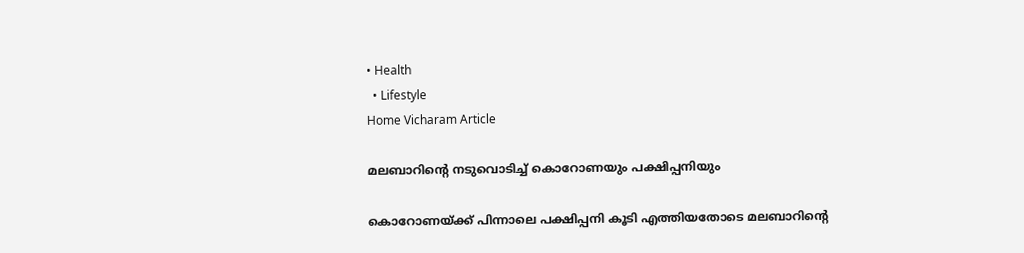• Health
  • Lifestyle
Home Vicharam Article

മലബാറിന്റെ നടുവൊടിച്ച് കൊറോണയും പക്ഷിപ്പനിയും

കൊറോണയ്‌ക്ക് പിന്നാലെ പക്ഷിപ്പനി കൂടി എത്തിയതോടെ മലബാറിന്റെ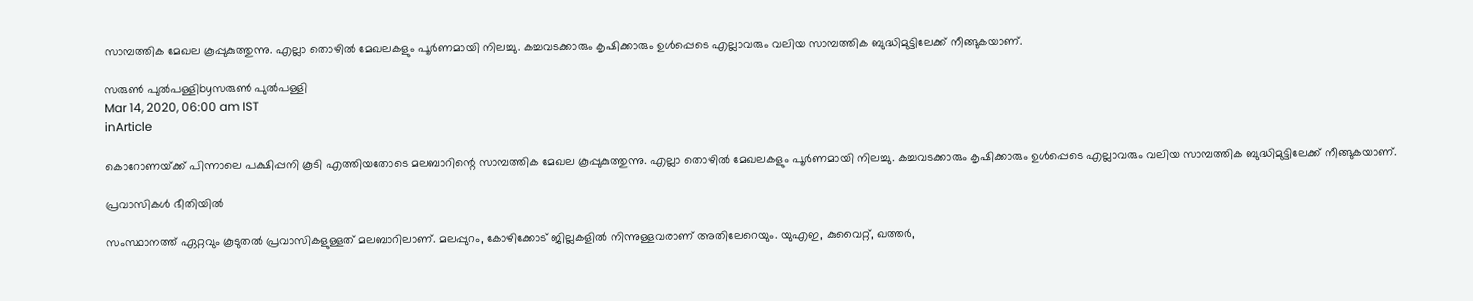സാമ്പത്തിക മേഖല കൂപ്പുകുത്തുന്നു. എല്ലാ തൊഴില്‍ മേഖലകളും പൂര്‍ണമായി നിലച്ചു. കച്ചവടക്കാരും കൃഷിക്കാരും ഉള്‍പ്പെടെ എല്ലാവരും വലിയ സാമ്പത്തിക ബുദ്ധിമുട്ടിലേക്ക് നീങ്ങുകയാണ്.

സരുണ്‍ പുല്‍പള്ളിbyസരുണ്‍ പുല്‍പള്ളി
Mar 14, 2020, 06:00 am IST
inArticle

കൊറോണയ്‌ക്ക് പിന്നാലെ പക്ഷിപ്പനി കൂടി എത്തിയതോടെ മലബാറിന്റെ സാമ്പത്തിക മേഖല കൂപ്പുകുത്തുന്നു. എല്ലാ തൊഴില്‍ മേഖലകളും പൂര്‍ണമായി നിലച്ചു. കച്ചവടക്കാരും കൃഷിക്കാരും ഉള്‍പ്പെടെ എല്ലാവരും വലിയ സാമ്പത്തിക ബുദ്ധിമുട്ടിലേക്ക് നീങ്ങുകയാണ്.

പ്രവാസികള്‍ ഭീതിയില്‍

സംസ്ഥാനത്ത് ഏറ്റവും കൂടുതല്‍ പ്രവാസികളുള്ളത് മലബാറിലാണ്. മലപ്പുറം, കോഴിക്കോട് ജില്ലകളില്‍ നിന്നുള്ളവരാണ് അതിലേറെയും. യുഎഇ, കുവൈറ്റ്, ഖത്തര്‍,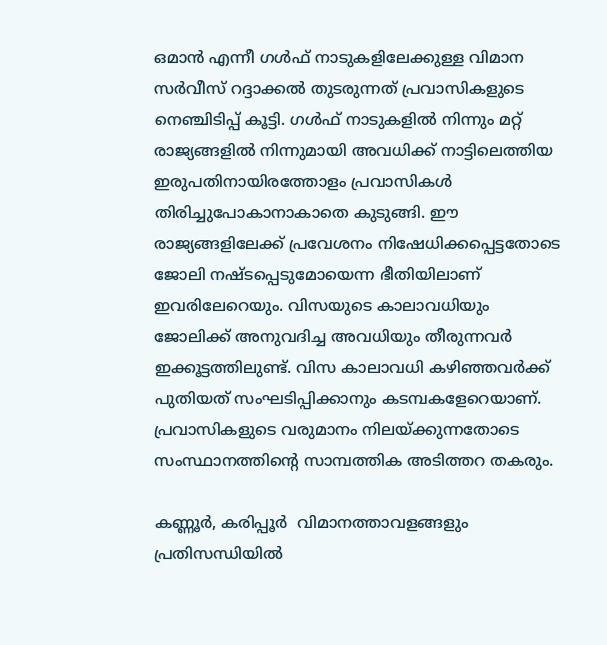ഒമാന്‍ എന്നീ ഗള്‍ഫ് നാടുകളിലേക്കുള്ള വിമാന സര്‍വീസ് റദ്ദാക്കല്‍ തുടരുന്നത് പ്രവാസികളുടെ നെഞ്ചിടിപ്പ് കൂട്ടി. ഗള്‍ഫ് നാടുകളില്‍ നിന്നും മറ്റ് രാജ്യങ്ങളില്‍ നിന്നുമായി അവധിക്ക് നാട്ടിലെത്തിയ ഇരുപതിനായിരത്തോളം പ്രവാസികള്‍ തിരിച്ചുപോകാനാകാതെ കുടുങ്ങി. ഈ രാജ്യങ്ങളിലേക്ക് പ്രവേശനം നിഷേധിക്കപ്പെട്ടതോടെ ജോലി നഷ്ടപ്പെടുമോയെന്ന ഭീതിയിലാണ് ഇവരിലേറെയും. വിസയുടെ കാലാവധിയും ജോലിക്ക് അനുവദിച്ച അവധിയും തീരുന്നവര്‍ ഇക്കൂട്ടത്തിലുണ്ട്. വിസ കാലാവധി കഴിഞ്ഞവര്‍ക്ക് പുതിയത് സംഘടിപ്പിക്കാനും കടമ്പകളേറെയാണ്. പ്രവാസികളുടെ വരുമാനം നിലയ്‌ക്കുന്നതോടെ സംസ്ഥാനത്തിന്റെ സാമ്പത്തിക അടിത്തറ തകരും.

കണ്ണൂര്‍, കരിപ്പൂര്‍  വിമാനത്താവളങ്ങളും  പ്രതിസന്ധിയില്‍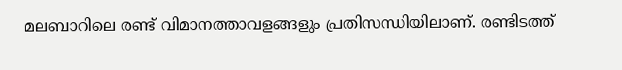മലബാറിലെ രണ്ട് വിമാനത്താവളങ്ങളും പ്രതിസന്ധിയിലാണ്. രണ്ടിടത്ത്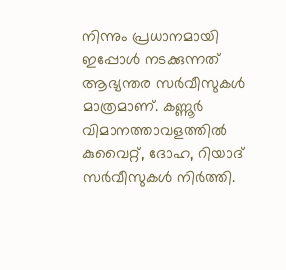നിന്നും പ്രധാനമായി ഇപ്പോള്‍ നടക്കുന്നത് ആഭ്യന്തര സര്‍വീസുകള്‍ മാത്രമാണ്. കണ്ണൂര്‍ വിമാനത്താവളത്തില്‍ കുവൈറ്റ്, ദോഹ, റിയാദ് സര്‍വീസുകള്‍ നിര്‍ത്തി.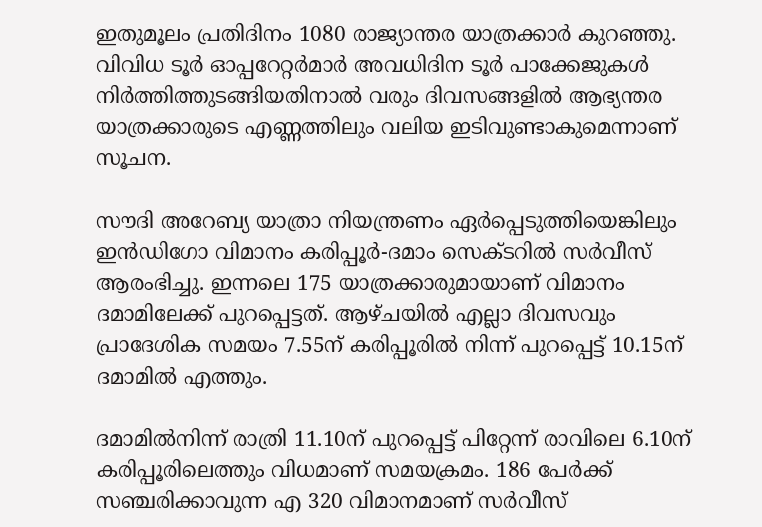ഇതുമൂലം പ്രതിദിനം 1080 രാജ്യാന്തര യാത്രക്കാര്‍ കുറഞ്ഞു. വിവിധ ടൂര്‍ ഓപ്പറേറ്റര്‍മാര്‍ അവധിദിന ടൂര്‍ പാക്കേജുകള്‍ നിര്‍ത്തിത്തുടങ്ങിയതിനാല്‍ വരും ദിവസങ്ങളില്‍ ആഭ്യന്തര യാത്രക്കാരുടെ എണ്ണത്തിലും വലിയ ഇടിവുണ്ടാകുമെന്നാണ് സൂചന.

സൗദി അറേബ്യ യാത്രാ നിയന്ത്രണം ഏര്‍പ്പെടുത്തിയെങ്കിലും ഇന്‍ഡിഗോ വിമാനം കരിപ്പൂര്‍-ദമാം സെക്ടറില്‍ സര്‍വീസ് ആരംഭിച്ചു. ഇന്നലെ 175 യാത്രക്കാരുമായാണ് വിമാനം ദമാമിലേക്ക് പുറപ്പെട്ടത്. ആഴ്ചയില്‍ എല്ലാ ദിവസവും പ്രാദേശിക സമയം 7.55ന് കരിപ്പൂരില്‍ നിന്ന് പുറപ്പെട്ട് 10.15ന് ദമാമില്‍ എത്തും.

ദമാമില്‍നിന്ന് രാത്രി 11.10ന് പുറപ്പെട്ട് പിറ്റേന്ന് രാവിലെ 6.10ന് കരിപ്പൂരിലെത്തും വിധമാണ് സമയക്രമം. 186 പേര്‍ക്ക് സഞ്ചരിക്കാവുന്ന എ 320 വിമാനമാണ് സര്‍വീസ്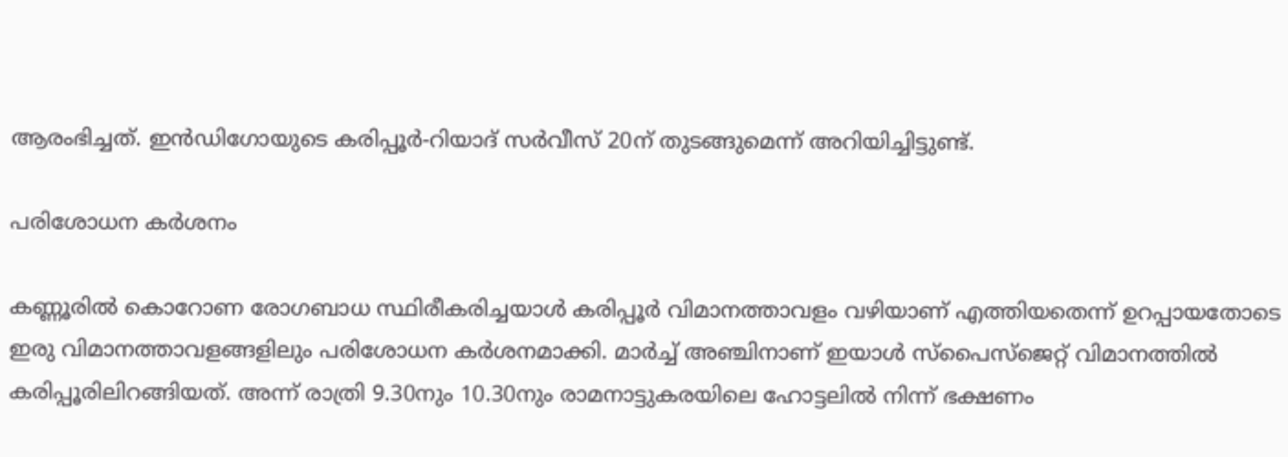ആരംഭിച്ചത്. ഇന്‍ഡിഗോയുടെ കരിപ്പൂര്‍-റിയാദ് സര്‍വീസ് 20ന് തുടങ്ങുമെന്ന് അറിയിച്ചിട്ടുണ്ട്.

പരിശോധന കര്‍ശനം

കണ്ണൂരില്‍ കൊറോണ രോഗബാധ സ്ഥിരീകരിച്ചയാള്‍ കരിപ്പൂര്‍ വിമാനത്താവളം വഴിയാണ് എത്തിയതെന്ന് ഉറപ്പായതോടെ ഇരു വിമാനത്താവളങ്ങളിലും പരിശോധന കര്‍ശനമാക്കി. മാര്‍ച്ച് അഞ്ചിനാണ് ഇയാള്‍ സ്‌പൈസ്‌ജെറ്റ് വിമാനത്തില്‍ കരിപ്പൂരിലിറങ്ങിയത്. അന്ന് രാത്രി 9.30നും 10.30നും രാമനാട്ടുകരയിലെ ഹോട്ടലില്‍ നിന്ന് ഭക്ഷണം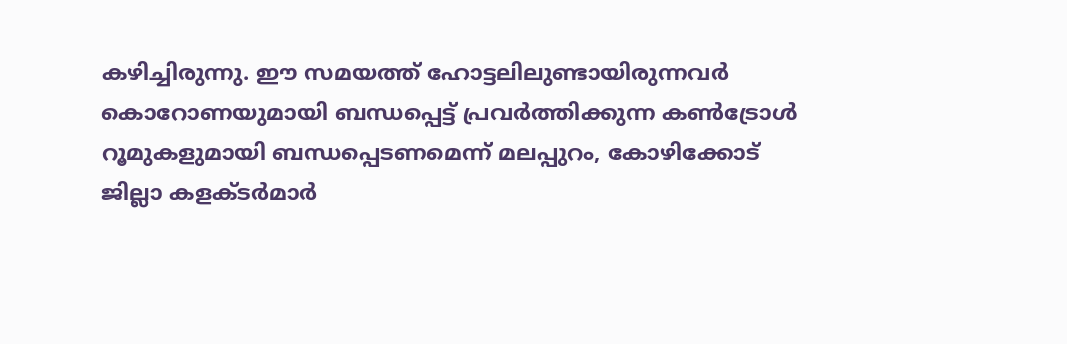കഴിച്ചിരുന്നു. ഈ സമയത്ത് ഹോട്ടലിലുണ്ടായിരുന്നവര്‍ കൊറോണയുമായി ബന്ധപ്പെട്ട് പ്രവര്‍ത്തിക്കുന്ന കണ്‍ട്രോള്‍ റൂമുകളുമായി ബന്ധപ്പെടണമെന്ന് മലപ്പുറം, കോഴിക്കോട് ജില്ലാ കളക്ടര്‍മാര്‍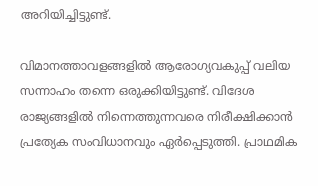അറിയിച്ചിട്ടുണ്ട്.

വിമാനത്താവളങ്ങളില്‍ ആരോഗ്യവകുപ്പ് വലിയ സന്നാഹം തന്നെ ഒരുക്കിയിട്ടുണ്ട്. വിദേശ രാജ്യങ്ങളില്‍ നിന്നെത്തുന്നവരെ നിരീക്ഷിക്കാന്‍ പ്രത്യേക സംവിധാനവും ഏര്‍പ്പെടുത്തി. പ്രാഥമിക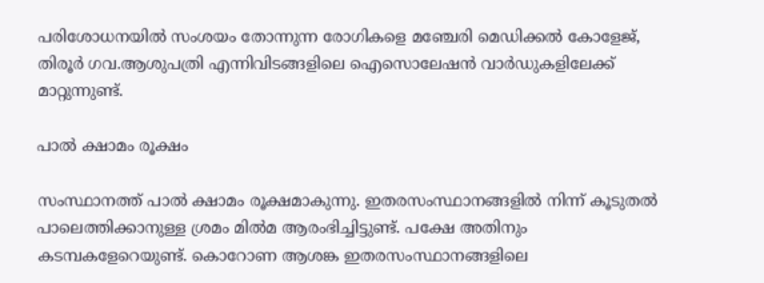പരിശോധനയില്‍ സംശയം തോന്നുന്ന രോഗികളെ മഞ്ചേരി മെഡിക്കല്‍ കോളേജ്, തിരൂര്‍ ഗവ.ആശുപത്രി എന്നിവിടങ്ങളിലെ ഐസൊലേഷന്‍ വാര്‍ഡുകളിലേക്ക് മാറ്റുന്നുണ്ട്.

പാല്‍ ക്ഷാമം രൂക്ഷം

സംസ്ഥാനത്ത് പാല്‍ ക്ഷാമം രൂക്ഷമാകുന്നു. ഇതരസംസ്ഥാനങ്ങളില്‍ നിന്ന് കൂടുതല്‍ പാലെത്തിക്കാനുള്ള ശ്രമം മില്‍മ ആരംഭിച്ചിട്ടുണ്ട്. പക്ഷേ അതിനും കടമ്പകളേറെയുണ്ട്. കൊറോണ ആശങ്ക ഇതരസംസ്ഥാനങ്ങളിലെ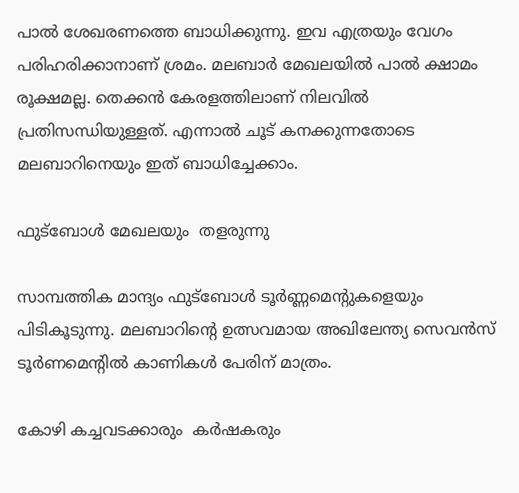പാല്‍ ശേഖരണത്തെ ബാധിക്കുന്നു. ഇവ എത്രയും വേഗം പരിഹരിക്കാനാണ് ശ്രമം. മലബാര്‍ മേഖലയില്‍ പാല്‍ ക്ഷാമം രൂക്ഷമല്ല. തെക്കന്‍ കേരളത്തിലാണ് നിലവില്‍ പ്രതിസന്ധിയുള്ളത്. എന്നാല്‍ ചൂട് കനക്കുന്നതോടെ മലബാറിനെയും ഇത് ബാധിച്ചേക്കാം.

ഫുട്‌ബോള്‍ മേഖലയും  തളരുന്നു

സാമ്പത്തിക മാന്ദ്യം ഫുട്‌ബോള്‍ ടൂര്‍ണ്ണമെന്റുകളെയും പിടികൂടുന്നു. മലബാറിന്റെ ഉത്സവമായ അഖിലേന്ത്യ സെവന്‍സ് ടൂര്‍ണമെന്റില്‍ കാണികള്‍ പേരിന് മാത്രം.

കോഴി കച്ചവടക്കാരും  കര്‍ഷകരും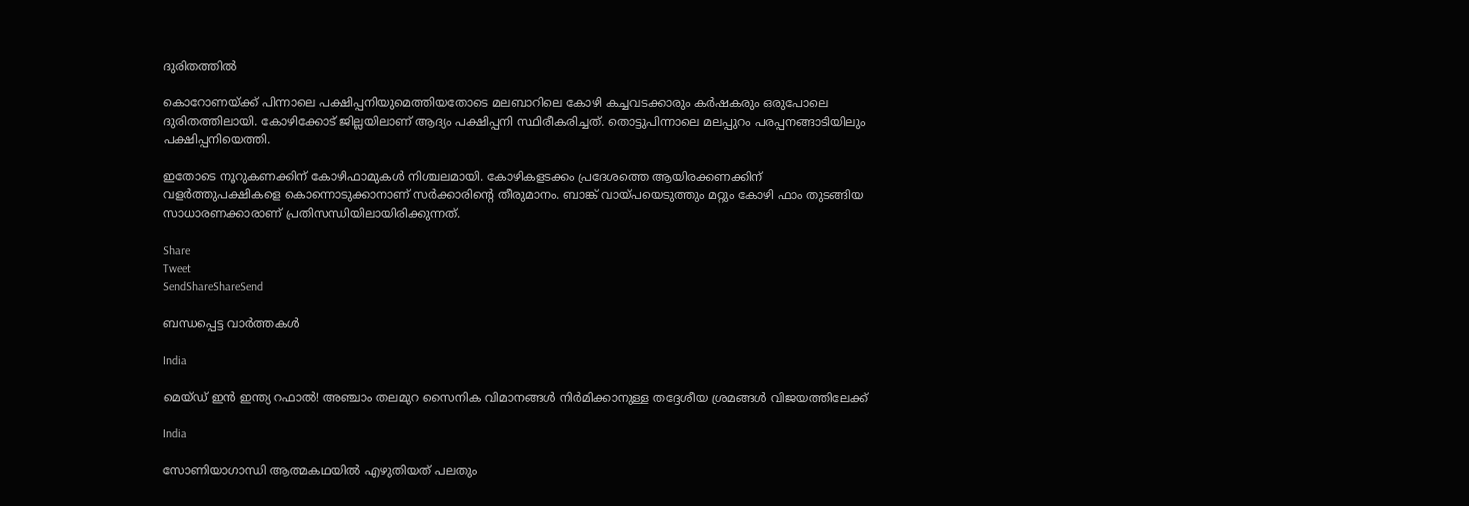ദുരിതത്തില്‍

കൊറോണയ്‌ക്ക് പിന്നാലെ പക്ഷിപ്പനിയുമെത്തിയതോടെ മലബാറിലെ കോഴി കച്ചവടക്കാരും കര്‍ഷകരും ഒരുപോലെ ദുരിതത്തിലായി. കോഴിക്കോട് ജില്ലയിലാണ് ആദ്യം പക്ഷിപ്പനി സ്ഥിരീകരിച്ചത്. തൊട്ടുപിന്നാലെ മലപ്പുറം പരപ്പനങ്ങാടിയിലും പക്ഷിപ്പനിയെത്തി.

ഇതോടെ നൂറുകണക്കിന് കോഴിഫാമുകള്‍ നിശ്ചലമായി. കോഴികളടക്കം പ്രദേശത്തെ ആയിരക്കണക്കിന് വളര്‍ത്തുപക്ഷികളെ കൊന്നൊടുക്കാനാണ് സര്‍ക്കാരിന്റെ തീരുമാനം. ബാങ്ക് വായ്‌പയെടുത്തും മറ്റും കോഴി ഫാം തുടങ്ങിയ സാധാരണക്കാരാണ് പ്രതിസന്ധിയിലായിരിക്കുന്നത്.

Share
Tweet
SendShareShareSend

ബന്ധപ്പെട്ട വാര്‍ത്തകള്‍

India

മെയ്ഡ് ഇന്‍ ഇന്ത്യ റഫാല്‍! അഞ്ചാം തലമുറ സൈനിക വിമാനങ്ങള്‍ നിര്‍മിക്കാനുള്ള തദ്ദേശീയ ശ്രമങ്ങള്‍ വിജയത്തിലേക്ക്

India

സോണിയാഗാന്ധി ആത്മകഥയില്‍ എഴുതിയത് പലതും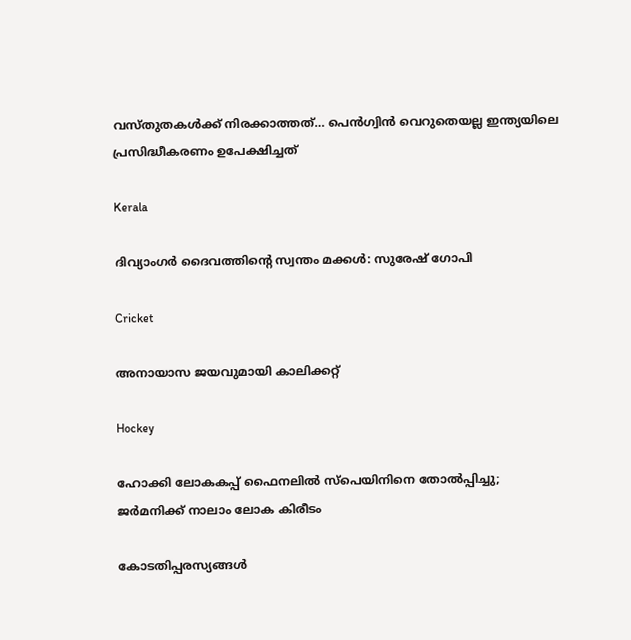വസ്തുതകള്‍ക്ക് നിരക്കാത്തത്… പെന്‍ഗ്വിന്‍ വെറുതെയല്ല ഇന്ത്യയിലെ പ്രസിദ്ധീകരണം ഉപേക്ഷിച്ചത്

Kerala

ദിവ്യാംഗര്‍ ദൈവത്തിന്റെ സ്വന്തം മക്കള്‍: സുരേഷ് ഗോപി

Cricket

അനായാസ ജയവുമായി കാലിക്കറ്റ്

Hockey

ഹോക്കി ലോകകപ്പ് ഫൈനലില്‍ സ്‌പെയിനിനെ തോല്‍പ്പിച്ചു; ജര്‍മനിക്ക് നാലാം ലോക കിരീടം

കോടതിപ്പരസ്യങ്ങള്‍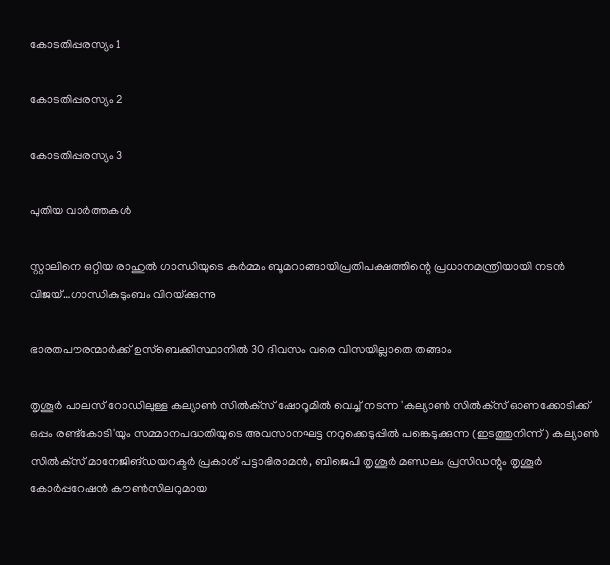കോടതിപ്പരസ്യം 1

കോടതിപ്പരസ്യം 2

കോടതിപ്പരസ്യം 3

പുതിയ വാര്‍ത്തകള്‍

സ്റ്റാലിനെ ഒറ്റിയ രാഹുല്‍ ഗാന്ധിയുടെ കര്‍മ്മം ബൂമറാങ്ങായിപ്രതിപക്ഷത്തിന്റെ പ്രധാനമന്ത്രിയായി നടന്‍ വിജയ്…ഗാന്ധികുടുംബം വിറയ്‌ക്കുന്നു

ഭാരതപൗരന്മാര്‍ക്ക് ഉസ്ബെക്കിസ്ഥാനില്‍ 30 ദിവസം വരെ വിസയില്ലാതെ തങ്ങാം

തൃശൂര്‍ പാലസ് റോഡിലുള്ള കല്യാണ്‍ സില്‍ക്‌സ് ഷോറൂമില്‍ വെച്ച് നടന്ന 'കല്യാണ്‍ സില്‍ക്‌സ് ഓണക്കോടിക്ക് ഒപ്പം രണ്ട്‌കോടി'യും സമ്മാനപദ്ധതിയുടെ അവസാനഘട്ട നറുക്കെടുപ്പില്‍ പങ്കെടുക്കുന്ന (ഇടത്തുനിന്ന്) കല്യാണ്‍ സില്‍ക്‌സ് മാനേജിങ്ഡയറക്ടര്‍ പ്രകാശ് പട്ടാഭിരാമന്‍, ബിജെപി തൃശൂര്‍ മണ്ഡലം പ്രസിഡന്റും തൃശൂര്‍ കോര്‍പ്പറേഷന്‍ കൗണ്‍സിലറുമായ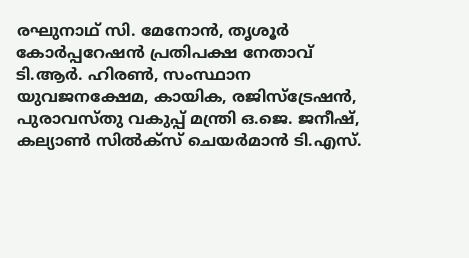രഘുനാഥ് സി. മേനോന്‍, തൃശൂര്‍ കോര്‍പ്പറേഷന്‍ പ്രതിപക്ഷ നേതാവ് ടി.ആര്‍. ഹിരണ്‍, സംസ്ഥാന യുവജനക്ഷേമ, കായിക, രജിസ്‌ട്രേഷന്‍, പുരാവസ്തു വകുപ്പ് മന്ത്രി ഒ.ജെ. ജനീഷ്, കല്യാണ്‍ സില്‍ക്‌സ് ചെയര്‍മാന്‍ ടി.എസ്.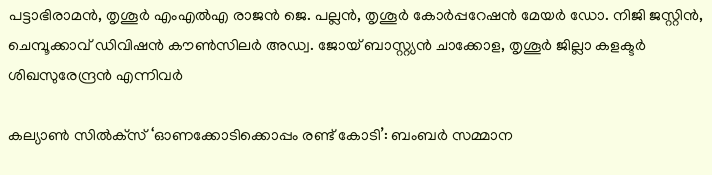പട്ടാഭിരാമന്‍, തൃശൂര്‍ എംഎല്‍എ രാജന്‍ ജെ. പല്ലന്‍, തൃശൂര്‍ കോര്‍പ്പറേഷന്‍ മേയര്‍ ഡോ. നിജി ജസ്റ്റിന്‍, ചെമ്പൂക്കാവ് ഡിവിഷന്‍ കൗണ്‍സിലര്‍ അഡ്വ. ജോയ് ബാസ്റ്റ്യന്‍ ചാക്കോള, തൃശൂര്‍ ജില്ലാ കളക്ടര്‍ ശിഖസുരേന്ദ്രന്‍ എന്നിവര്‍

കല്യാണ്‍ സില്‍ക്‌സ് ‘ഓണക്കോടിക്കൊപ്പം രണ്ട് കോടി’: ബംബര്‍ സമ്മാന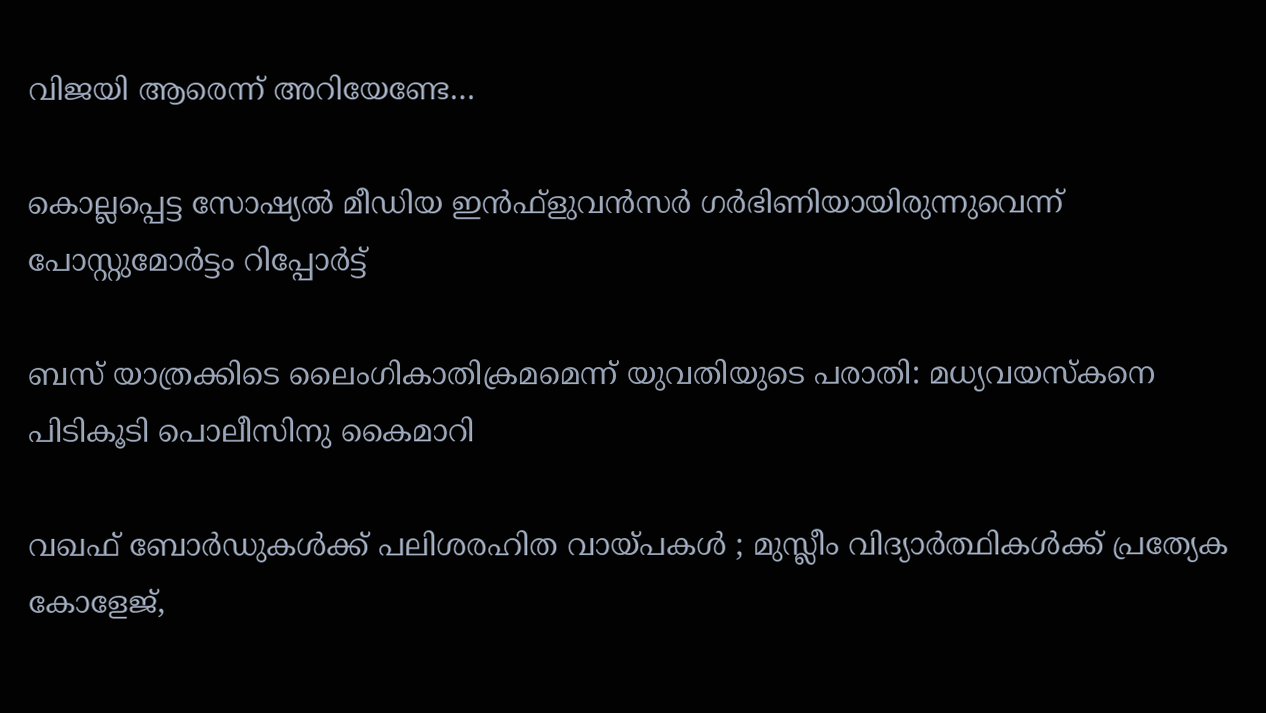വിജയി ആരെന്ന് അറിയേണ്ടേ…

കൊല്ലപ്പെട്ട സോഷ്യല്‍ മീഡിയ ഇന്‍ഫ്‌ളുവന്‍സര്‍ ഗര്‍ഭിണിയായിരുന്നുവെന്ന് പോസ്റ്റുമോര്‍ട്ടം റിപ്പോര്‍ട്ട്

ബസ് യാത്രക്കിടെ ലൈംഗികാതിക്രമമെന്ന് യുവതിയുടെ പരാതി: മധ്യവയസ്‌കനെ പിടികൂടി പൊലീസിനു കൈമാറി

വഖഫ് ബോർഡുകൾക്ക് പലിശരഹിത വായ്‌പകൾ ; മുസ്ലീം വിദ്യാർത്ഥികൾക്ക് പ്രത്യേക കോളേജ്,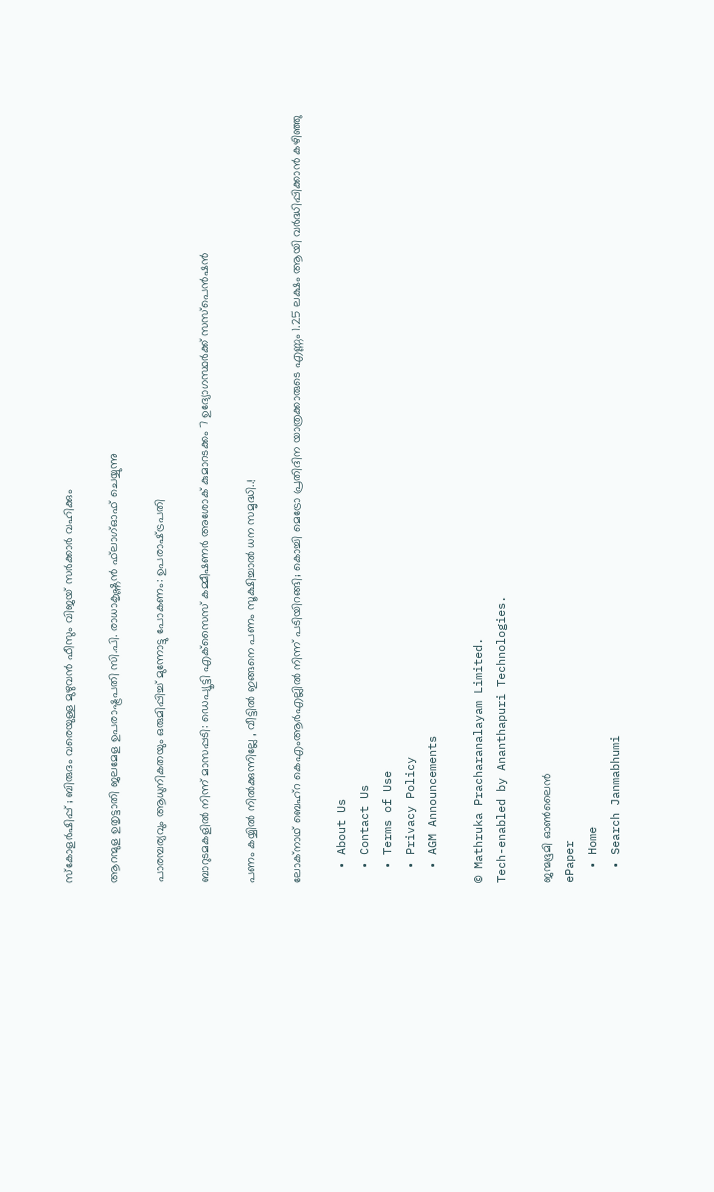സ്കോളർഷിപ്പ് ; ബിരുദം വരെയുള്ള മുഴുവൻ ഫീസും വിജയ് സർക്കാർ വഹിക്കും

ആറന്മുള ഉതൃട്ടാതി ജലമേള ഉപരാഷ്ട്രപതി സി.പി. രാധാകൃഷ്ണന്‍ ഫ്‌ലാഗ്ഓഫ് ചെയ്യുന്നു

പാരമ്പര്യവും ആധുനികതയും ഒരുമിപ്പിച്ച് മുന്നോട്ടു പോകണം: ഉപരാഷ്‌ട്രപതി

ബാറുടമകളില്‍ നിന്ന് മാസപ്പടി: ഡെപ്യൂട്ടി എക്‌സൈസ് കമ്മീഷണര്‍ അശോക് കുമാറടക്കം 7 ഉദ്യോഗസ്ഥര്‍ക്ക് സസ്‌പെന്‍ഷന്‍

പണം കയ്യിൽ നിൽക്കുന്നില്ലേ , വീട്ടിൽ ഇങ്ങനെ പണം സൂക്ഷിച്ചാൽ ധന സമൃദ്ധി..!

ലോക്‌നാഥ് ബെഹ്‌റ കെഎംആര്‍എല്ലില്‍ നിന്ന് പടിയിറങ്ങി; കൊച്ചി മെട്രോ പ്രതിദിന യാത്രക്കാരുടെ എണ്ണം 1.25 ലക്ഷം ആയി വര്‍ദ്ധിപ്പിക്കാന്‍ കഴിഞ്ഞു

  • About Us
  • Contact Us
  • Terms of Use
  • Privacy Policy
  • AGM Announcements

© Mathruka Pracharanalayam Limited.
Tech-enabled by Ananthapuri Technologies.

ജന്മഭൂമി ഓണ്‍ലൈന്‍
ePaper
  • Home
  • Search Janmabhumi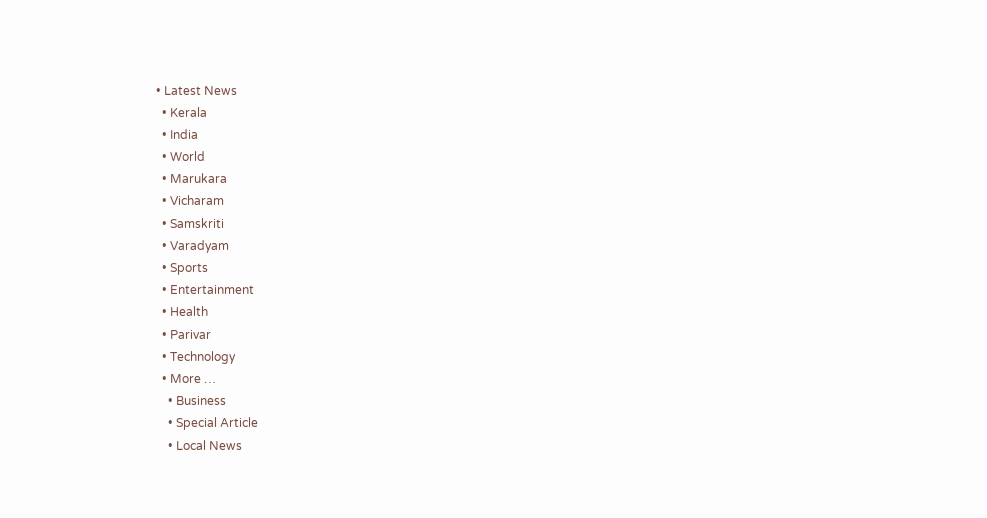• Latest News
  • Kerala
  • India
  • World
  • Marukara
  • Vicharam
  • Samskriti
  • Varadyam
  • Sports
  • Entertainment
  • Health
  • Parivar
  • Technology
  • More …
    • Business
    • Special Article
    • Local News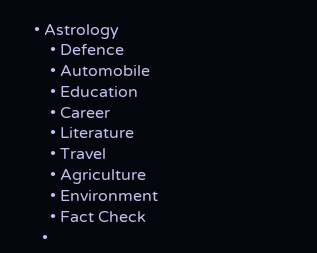• Astrology
    • Defence
    • Automobile
    • Education
    • Career
    • Literature
    • Travel
    • Agriculture
    • Environment
    • Fact Check
  •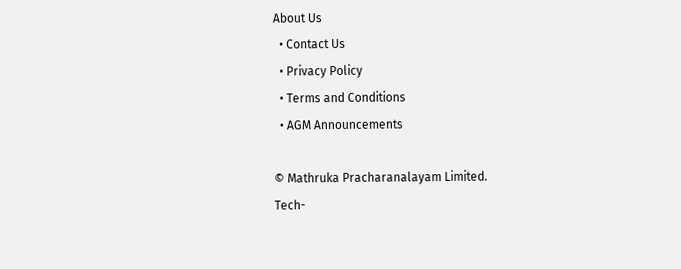About Us
  • Contact Us
  • Privacy Policy
  • Terms and Conditions
  • AGM Announcements

© Mathruka Pracharanalayam Limited.
Tech-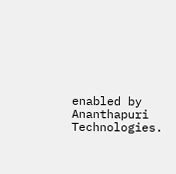enabled by Ananthapuri Technologies.